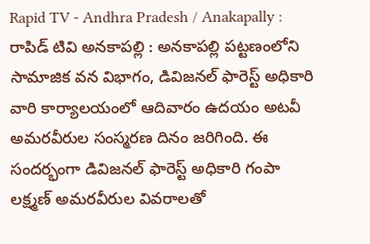Rapid TV - Andhra Pradesh / Anakapally : రాపిడ్ టివి అనకాపల్లి : అనకాపల్లి పట్టణంలోని సామాజిక వన విభాగం, డివిజనల్ ఫారెస్ట్ అధికారి వారి కార్యాలయంలో ఆదివారం ఉదయం అటవీ అమరవీరుల సంస్మరణ దినం జరిగింది. ఈ సందర్భంగా డివిజనల్ ఫారెస్ట్ అధికారి గంపా లక్ష్మణ్ అమరవీరుల వివరాలతో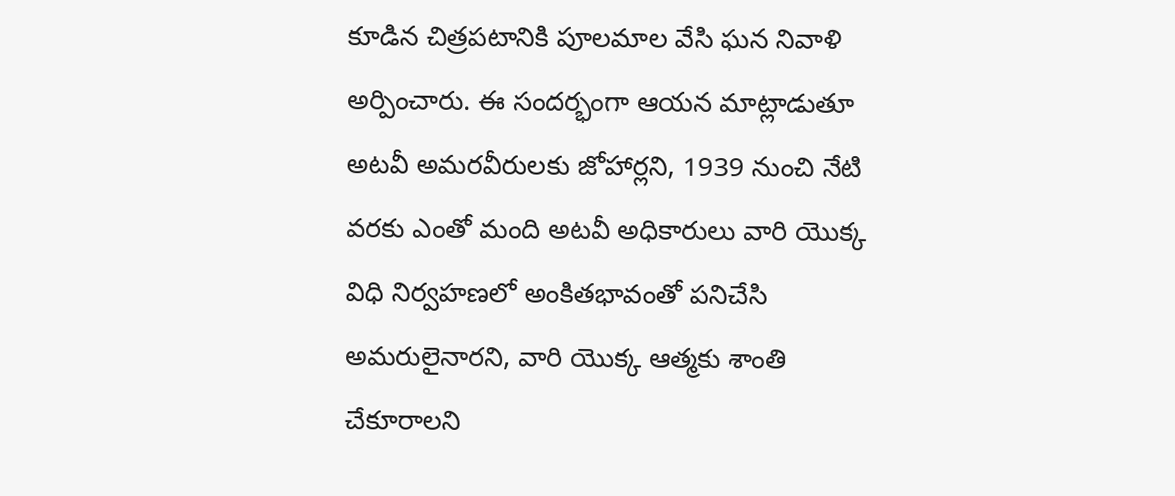కూడిన చిత్రపటానికి పూలమాల వేసి ఘన నివాళి అర్పించారు. ఈ సందర్భంగా ఆయన మాట్లాడుతూ అటవీ అమరవీరులకు జోహార్లని, 1939 నుంచి నేటి వరకు ఎంతో మంది అటవీ అధికారులు వారి యొక్క విధి నిర్వహణలో అంకితభావంతో పనిచేసి అమరులైనారని, వారి యొక్క ఆత్మకు శాంతి చేకూరాలని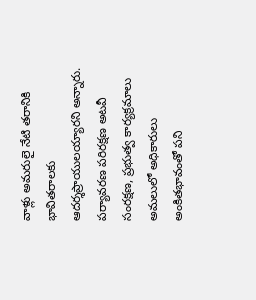వాళ్లు అమరులై నేటి తరానికి భావితరాలకు ఆదర్శప్రాయులయ్యారని అన్నారు. పర్యావరణ పరిరక్షణ అటవీ సంరక్షణ, ప్రభుత్వ కార్యక్రమాలు అమలులో అధికారులు అంకితభావంతో పని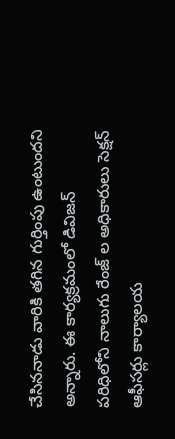చేసిననాడు వారికి తగిన గుర్తింపు ఉంటుందని అన్నారు. ఈ కార్యక్రమంలో డివిజన్ పరిధిలోని నాలుగు రేంజ్ ల అధికారులు సెక్షన్ ఆఫీసర్లు కార్యాలయ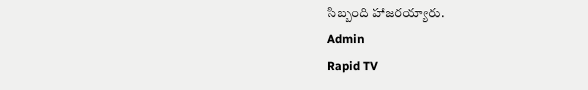సిబ్బంది హాజరయ్యారు.
Admin
Rapid TV